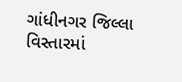ગાંધીનગર જિલ્લા વિસ્તારમાં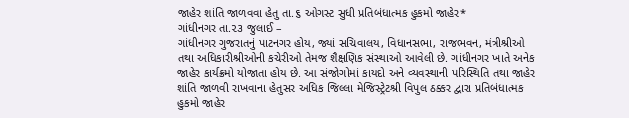જાહેર શાંતિ જાળવવા હેતુ તા.૬ ઓગસ્ટ સુધી પ્રતિબંધાત્મક હુકમો જાહેર*
ગાંધીનગર તા.૨૩ જુલાઈ –
ગાંધીનગર ગુજરાતનું પાટનગર હોય, જ્યાં સચિવાલય, વિધાનસભા, રાજભવન, મંત્રીશ્રીઓ તથા અધિકારીશ્રીઓની કચેરીઓ તેમજ શૈક્ષણિક સંસ્થાઓ આવેલી છે. ગાંધીનગર ખાતે અનેક જાહેર કાર્યક્રમો યોજાતા હોય છે. આ સંજોગોમાં કાયદો અને વ્યવસ્થાની પરિસ્થિતિ તથા જાહેર શાંતિ જાળવી રાખવાના હેતુસર અધિક જિલ્લા મેજિસ્ટ્રેટશ્રી વિપુલ ઠક્કર દ્વારા પ્રતિબંધાત્મક હુકમો જાહેર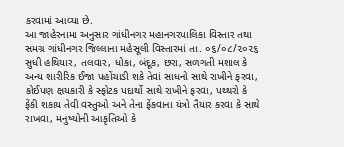કરવામાં આવ્યા છે.
આ જાહેરનામા અનુસાર ગાંધીનગર મહાનગરપાલિકા વિસ્તાર તથા સમગ્ર ગાંધીનગર જિલ્લાના મહેસૂલી વિસ્તારમાં તા. ૦૬/૦૮/૨૦૨૬ સુધી હથિયાર, તલવાર, ધોકા, બંદૂક, છરા, સળગતી મશાલ કે અન્ય શારીરિક ઈજા પહોંચાડી શકે તેવાં સાધનો સાથે રાખીને ફરવા, કોઈપણ ક્ષયકારી કે સ્ફોટક પદાર્થો સાથે રાખીને ફરવા, પથ્થરો કે ફેંકી શકાય તેવી વસ્તુઓ અને તેના ફેંકવાના યંત્રો તૈયાર કરવા કે સાથે રાખવા, મનુષ્યોની આકૃતિઓ કે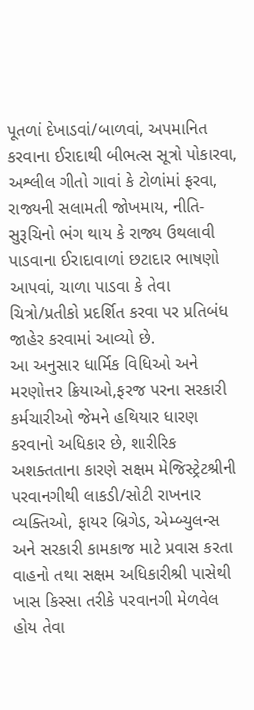પૂતળાં દેખાડવાં/બાળવાં, અપમાનિત કરવાના ઈરાદાથી બીભત્સ સૂત્રો પોકારવા, અશ્લીલ ગીતો ગાવાં કે ટોળાંમાં ફરવા, રાજ્યની સલામતી જોખમાય, નીતિ-સુરૂચિનો ભંગ થાય કે રાજ્ય ઉથલાવી પાડવાના ઈરાદાવાળાં છટાદાર ભાષણો આપવાં, ચાળા પાડવા કે તેવા ચિત્રો/પ્રતીકો પ્રદર્શિત કરવા પર પ્રતિબંધ જાહેર કરવામાં આવ્યો છે.
આ અનુસાર ધાર્મિક વિધિઓ અને મરણોત્તર ક્રિયાઓ,ફરજ પરના સરકારી કર્મચારીઓ જેમને હથિયાર ધારણ કરવાનો અધિકાર છે, શારીરિક અશક્તતાના કારણે સક્ષમ મેજિસ્ટ્રેટશ્રીની પરવાનગીથી લાકડી/સોટી રાખનાર વ્યક્તિઓ, ફાયર બ્રિગેડ, એમ્બ્યુલન્સ અને સરકારી કામકાજ માટે પ્રવાસ કરતા વાહનો તથા સક્ષમ અધિકારીશ્રી પાસેથી ખાસ કિસ્સા તરીકે પરવાનગી મેળવેલ હોય તેવા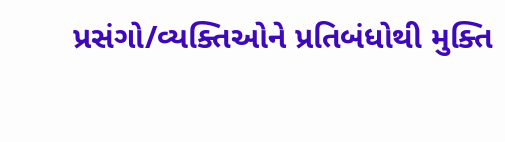પ્રસંગો/વ્યક્તિઓને પ્રતિબંધોથી મુક્તિ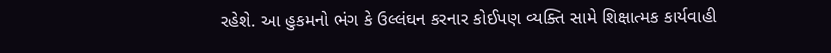રહેશે. આ હુકમનો ભંગ કે ઉલ્લંઘન કરનાર કોઈપણ વ્યક્તિ સામે શિક્ષાત્મક કાર્યવાહી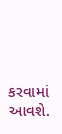કરવામાં આવશે.